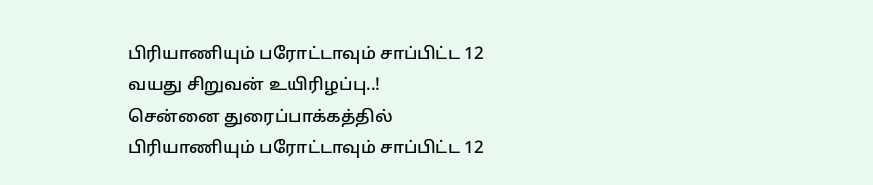பிரியாணியும் பரோட்டாவும் சாப்பிட்ட 12 வயது சிறுவன் உயிரிழப்பு..!
சென்னை துரைப்பாக்கத்தில் பிரியாணியும் பரோட்டாவும் சாப்பிட்ட 12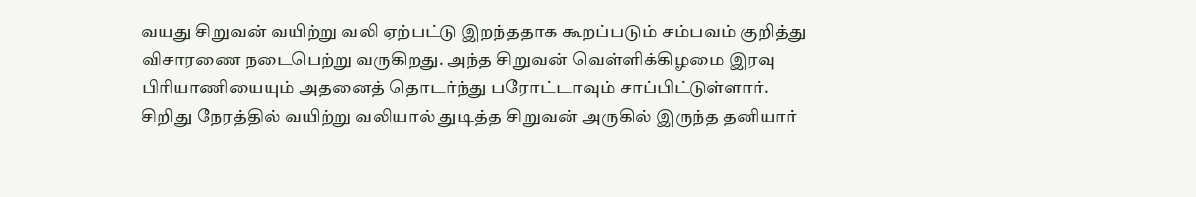வயது சிறுவன் வயிற்று வலி ஏற்பட்டு இறந்ததாக கூறப்படும் சம்பவம் குறித்து விசாரணை நடைபெற்று வருகிறது. அந்த சிறுவன் வெள்ளிக்கிழமை இரவு பிரியாணியையும் அதனைத் தொடர்ந்து பரோட்டாவும் சாப்பிட்டுள்ளார்.
சிறிது நேரத்தில் வயிற்று வலியால் துடித்த சிறுவன் அருகில் இருந்த தனியார்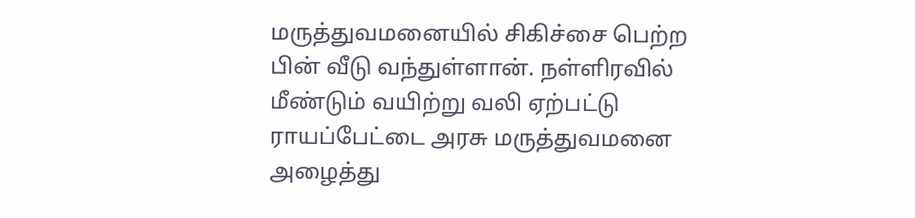மருத்துவமனையில் சிகிச்சை பெற்ற பின் வீடு வந்துள்ளான். நள்ளிரவில் மீண்டும் வயிற்று வலி ஏற்பட்டு ராயப்பேட்டை அரசு மருத்துவமனை அழைத்து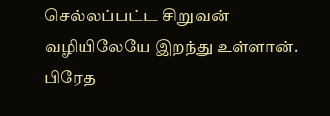செல்லப்பட்ட சிறுவன் வழியிலேயே இறந்து உள்ளான். பிரேத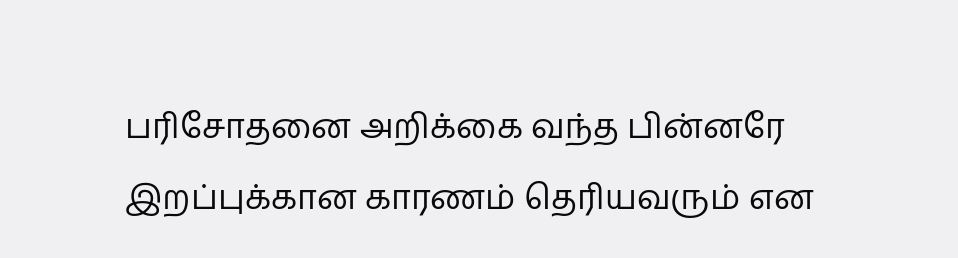பரிசோதனை அறிக்கை வந்த பின்னரே இறப்புக்கான காரணம் தெரியவரும் என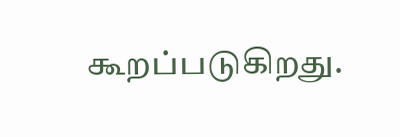கூறப்படுகிறது.